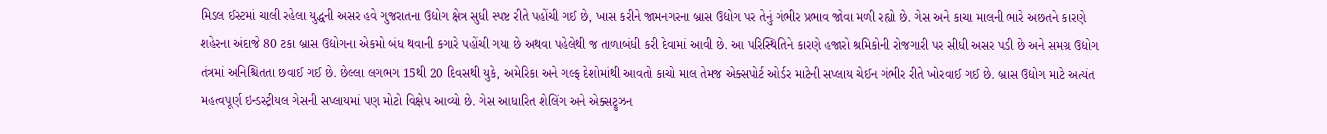મિડલ ઈસ્ટમાં ચાલી રહેલા યુદ્ધની અસર હવે ગુજરાતના ઉદ્યોગ ક્ષેત્ર સુધી સ્પષ્ટ રીતે પહોંચી ગઈ છે, ખાસ કરીને જામનગરના બ્રાસ ઉદ્યોગ પર તેનું ગંભીર પ્રભાવ જોવા મળી રહ્યો છે. ગેસ અને કાચા માલની ભારે અછતને કારણે શહેરના અંદાજે 80 ટકા બ્રાસ ઉદ્યોગના એકમો બંધ થવાની કગારે પહોંચી ગયા છે અથવા પહેલેથી જ તાળાબંધી કરી દેવામાં આવી છે. આ પરિસ્થિતિને કારણે હજારો શ્રમિકોની રોજગારી પર સીધી અસર પડી છે અને સમગ્ર ઉદ્યોગ તંત્રમાં અનિશ્ચિતતા છવાઈ ગઈ છે. છેલ્લા લગભગ 15થી 20 દિવસથી યુકે, અમેરિકા અને ગલ્ફ દેશોમાંથી આવતો કાચો માલ તેમજ એક્સપોર્ટ ઓર્ડર માટેની સપ્લાય ચેઈન ગંભીર રીતે ખોરવાઈ ગઈ છે. બ્રાસ ઉદ્યોગ માટે અત્યંત મહત્વપૂર્ણ ઇન્ડસ્ટ્રીયલ ગેસની સપ્લાયમાં પણ મોટો વિક્ષેપ આવ્યો છે. ગેસ આધારિત શેલિંગ અને એક્સટ્રુઝન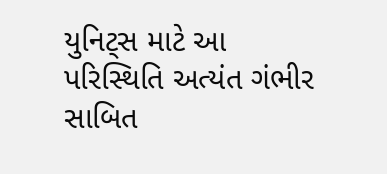યુનિટ્સ માટે આ પરિસ્થિતિ અત્યંત ગંભીર સાબિત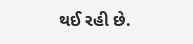થઈ રહી છે.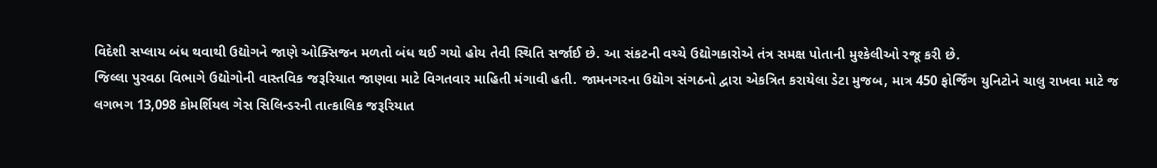વિદેશી સપ્લાય બંધ થવાથી ઉદ્યોગને જાણે ઓક્સિજન મળતો બંધ થઈ ગયો હોય તેવી સ્થિતિ સર્જાઈ છે. આ સંકટની વચ્ચે ઉદ્યોગકારોએ તંત્ર સમક્ષ પોતાની મુશ્કેલીઓ રજૂ કરી છે.
જિલ્લા પુરવઠા વિભાગે ઉદ્યોગોની વાસ્તવિક જરૂરિયાત જાણવા માટે વિગતવાર માહિતી મંગાવી હતી. જામનગરના ઉદ્યોગ સંગઠનો દ્વારા એકત્રિત કરાયેલા ડેટા મુજબ, માત્ર 450 ફોર્જિંગ યુનિટોને ચાલુ રાખવા માટે જ લગભગ 13,098 કોમર્શિયલ ગેસ સિલિન્ડરની તાત્કાલિક જરૂરિયાત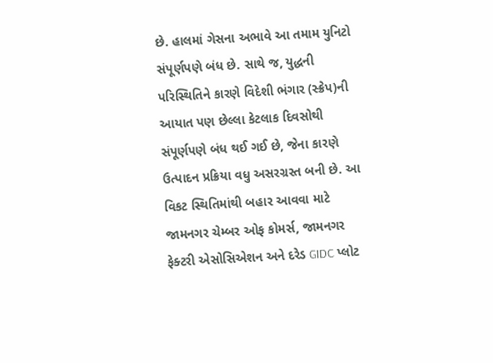છે. હાલમાં ગેસના અભાવે આ તમામ યુનિટો સંપૂર્ણપણે બંધ છે. સાથે જ, યુદ્ધની પરિસ્થિતિને કારણે વિદેશી ભંગાર (સ્ક્રેપ)ની આયાત પણ છેલ્લા કેટલાક દિવસોથી સંપૂર્ણપણે બંધ થઈ ગઈ છે, જેના કારણે ઉત્પાદન પ્રક્રિયા વધુ અસરગ્રસ્ત બની છે. આ વિકટ સ્થિતિમાંથી બહાર આવવા માટે જામનગર ચેમ્બર ઓફ કોમર્સ, જામનગર ફેક્ટરી એસોસિએશન અને દરેડ GIDC પ્લોટ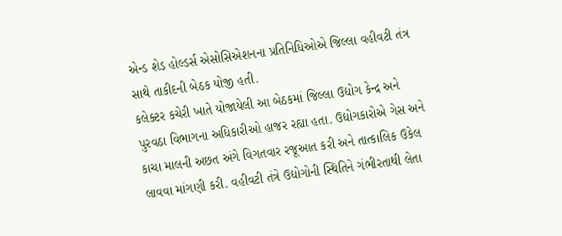એન્ડ શેડ હોલ્ડર્સ એસોસિએશનના પ્રતિનિધિઓએ જિલ્લા વહીવટી તંત્ર સાથે તાકીદની બેઠક યોજી હતી.
કલેક્ટર કચેરી ખાતે યોજાયેલી આ બેઠકમાં જિલ્લા ઉદ્યોગ કેન્દ્ર અને પુરવઠા વિભાગના અધિકારીઓ હાજર રહ્યા હતા. ઉદ્યોગકારોએ ગેસ અને કાચા માલની અછત અંગે વિગતવાર રજૂઆત કરી અને તાત્કાલિક ઉકેલ લાવવા માંગણી કરી. વહીવટી તંત્રે ઉદ્યોગોની સ્થિતિને ગંભીરતાથી લેતા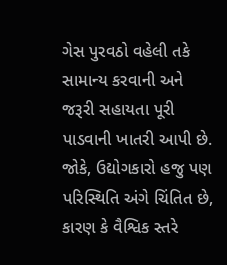ગેસ પુરવઠો વહેલી તકે સામાન્ય કરવાની અને જરૂરી સહાયતા પૂરી પાડવાની ખાતરી આપી છે. જોકે, ઉદ્યોગકારો હજુ પણ પરિસ્થિતિ અંગે ચિંતિત છે, કારણ કે વૈશ્વિક સ્તરે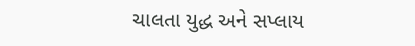ચાલતા યુદ્ધ અને સપ્લાય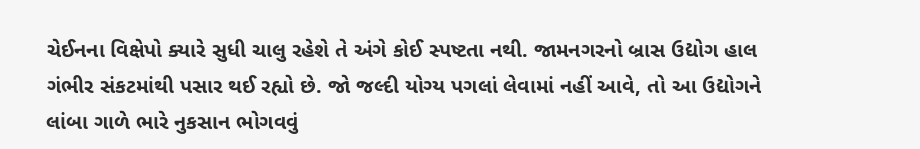ચેઈનના વિક્ષેપો ક્યારે સુધી ચાલુ રહેશે તે અંગે કોઈ સ્પષ્ટતા નથી. જામનગરનો બ્રાસ ઉદ્યોગ હાલ ગંભીર સંકટમાંથી પસાર થઈ રહ્યો છે. જો જલ્દી યોગ્ય પગલાં લેવામાં નહીં આવે, તો આ ઉદ્યોગને લાંબા ગાળે ભારે નુકસાન ભોગવવું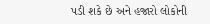પડી શકે છે અને હજારો લોકોની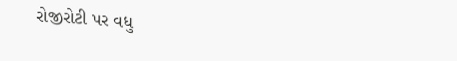રોજીરોટી પર વધુ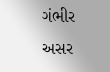ગંભીર અસર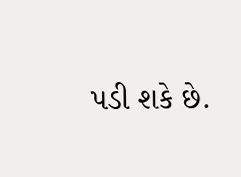પડી શકે છે.